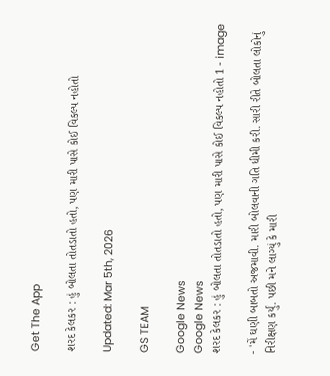Get The App

શરદ કેલકર : હું બોલતા તોતડાતો હતો, પણ મારી પાસે કોઈ વિકલ્પ નહોતો

Updated: Mar 5th, 2026

GS TEAM

Google News
Google News
શરદ કેલકર : હું બોલતા તોતડાતો હતો, પણ મારી પાસે કોઈ વિકલ્પ નહોતો 1 - image

- 'મેં ઘણી બાબતો અજમાવી. મારી બોલવાની ગતિ ધીમી કરી. સારી રીતે બોલતા લોકોનું નિરીક્ષણ કર્યું. પછી મને લાગ્યું કે મારી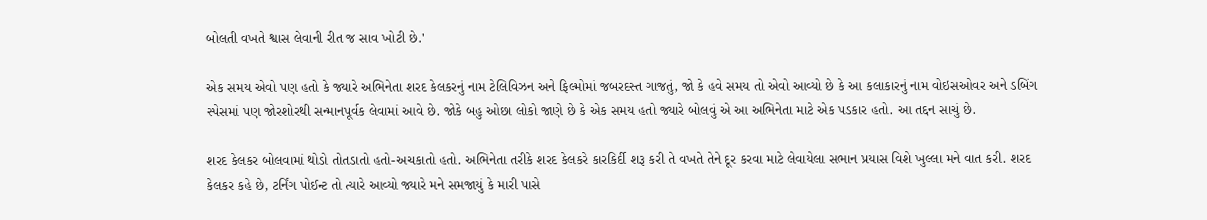બોલતી વખતે શ્વાસ લેવાની રીત જ સાવ ખોટી છે.'

એક સમય એવો પણ હતો કે જ્યારે અભિનેતા શરદ કેલકરનું નામ ટેલિવિઝન અને ફિલ્મોમાં જબરદસ્ત ગાજતું, જો કે હવે સમય તો એવો આવ્યો છે કે આ કલાકારનું નામ વોઇસઓવર અને ડબિંગ સ્પેસમાં પણ જોરશોરથી સન્માનપૂર્વક લેવામાં આવે છે. જોકે બહુ ઓછા લોકો જાણે છે કે એક સમય હતો જ્યારે બોલવું એ આ અભિનેતા માટે એક પડકાર હતો. આ તદ્દન સાચું છે.

શરદ કેલકર બોલવામાં થોડો તોતડાતો હતો-અચકાતો હતો. અભિનેતા તરીકે શરદ કેલકરે કારકિર્દી શરૂ કરી તે વખતે તેને દૂર કરવા માટે લેવાયેલા સભાન પ્રયાસ વિશે ખુલ્લા મને વાત કરી. શરદ કેલકર કહે છે, ટર્નિંગ પોઈન્ટ તો ત્યારે આવ્યો જ્યારે મને સમજાયું કે મારી પાસે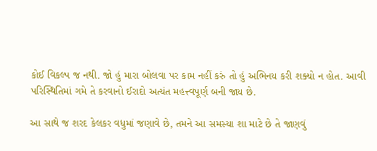કોઈ વિકલ્પ જ નથી. જો હું મારા બોલવા પર કામ નહીં કરું તો હું અભિનય કરી શક્યો ન હોત. આવી પરિસ્થિતિમાં ગમે તે કરવાનો ઈરાદો અત્યંત મહત્ત્વપૂર્ણ બની જાય છે.

આ સાથે જ શરદ કેલકર વધુમાં જણાવે છે, તમને આ સમસ્યા શા માટે છે તે જાણવું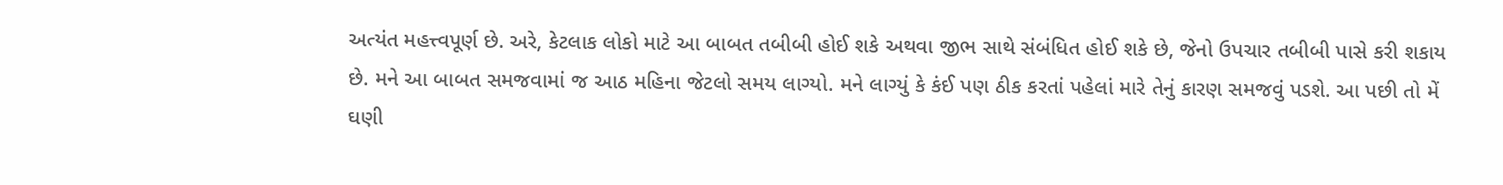અત્યંત મહત્ત્વપૂર્ણ છે. અરે, કેટલાક લોકો માટે આ બાબત તબીબી હોઈ શકે અથવા જીભ સાથે સંબંધિત હોઈ શકે છે, જેનો ઉપચાર તબીબી પાસે કરી શકાય છે. મને આ બાબત સમજવામાં જ આઠ મહિના જેટલો સમય લાગ્યો. મને લાગ્યું કે કંઈ પણ ઠીક કરતાં પહેલાં મારે તેનું કારણ સમજવું પડશે. આ પછી તો મેં ઘણી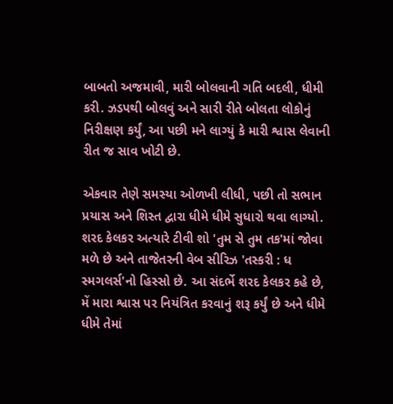બાબતો અજમાવી, મારી બોલવાની ગતિ બદલી, ધીમી કરી. ઝડપથી બોલવું અને સારી રીતે બોલતા લોકોનું નિરીક્ષણ કર્યું, આ પછી મને લાગ્યું કે મારી શ્વાસ લેવાની રીત જ સાવ ખોટી છે.

એકવાર તેણે સમસ્યા ઓળખી લીધી, પછી તો સભાન પ્રયાસ અને શિસ્ત દ્વારા ધીમે ધીમે સુધારો થવા લાગ્યો. શરદ કેલકર અત્યારે ટીવી શો 'તુમ સે તુમ તક'માં જોવા મળે છે અને તાજેતરની વેબ સીરિઝ 'તસ્કરી : ધ સ્મગલર્સ'નો હિસ્સો છે. આ સંદર્ભે શરદ કેલકર કહે છે, મેં મારા શ્વાસ પર નિયંત્રિત કરવાનું શરૂ કર્યું છે અને ધીમે ધીમે તેમાં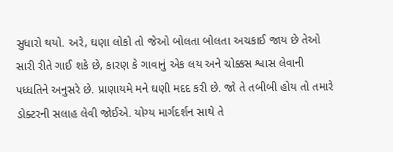સુધારો થયો. અરે, ઘણા લોકો તો જેઓ બોલતા બોલતા અચકાઈ જાય છે તેઓ સારી રીતે ગાઈ શકે છે, કારણ કે ગાવાનું એક લય અને ચોક્કસ શ્વાસ લેવાની પધ્ધતિને અનુસરે છે. પ્રાણાયમે મને ઘણી મદદ કરી છે. જો તે તબીબી હોય તો તમારે ડોક્ટરની સલાહ લેવી જોઈએ. યોગ્ય માર્ગદર્શન સાથે તે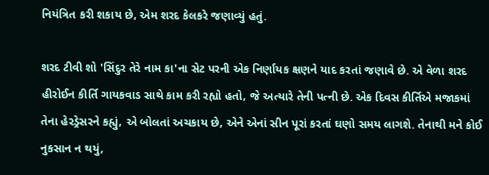નિયંત્રિત કરી શકાય છે, એમ શરદ કેલકરે જણાવ્યું હતું.

શરદ ટીવી શો 'સિંદુર તેરે નામ કા'ના સેટ પરની એક નિર્ણાયક ક્ષણને યાદ કરતાં જણાવે છે. એ વેળા શરદ હીરોઈન કીર્તિ ગાયકવાડ સાથે કામ કરી રહ્યો હતો, જે અત્યારે તેની પત્ની છે. એક દિવસ કીર્તિએ મજાકમાં તેના હેરડ્રેસરને કહ્યું, એ બોલતાં અચકાય છે, એને એનાં સીન પૂરાં કરતાં ઘણો સમય લાગશે. તેનાથી મને કોઈ નુકસાન ન થયું,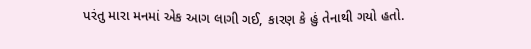પરંતુ મારા મનમાં એક આગ લાગી ગઈ, કારણ કે હું તેનાથી ગયો હતો.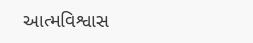આત્મવિશ્વાસ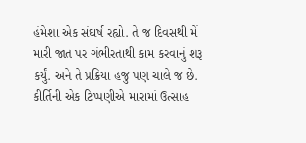હંમેશા એક સંઘર્ષ રહ્યો. તે જ દિવસથી મેં મારી જાત પર ગંભીરતાથી કામ કરવાનું શરૂ કર્યું. અને તે પ્રક્રિયા હજુ પણ ચાલે જ છે. કીર્તિની એક ટિપ્પણીએ મારામાં ઉત્સાહ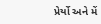પ્રેર્યો અને મેં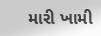મારી ખામી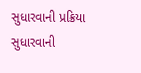સુધારવાની પ્રક્રિયા સુધારવાની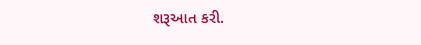શરૂઆત કરી.